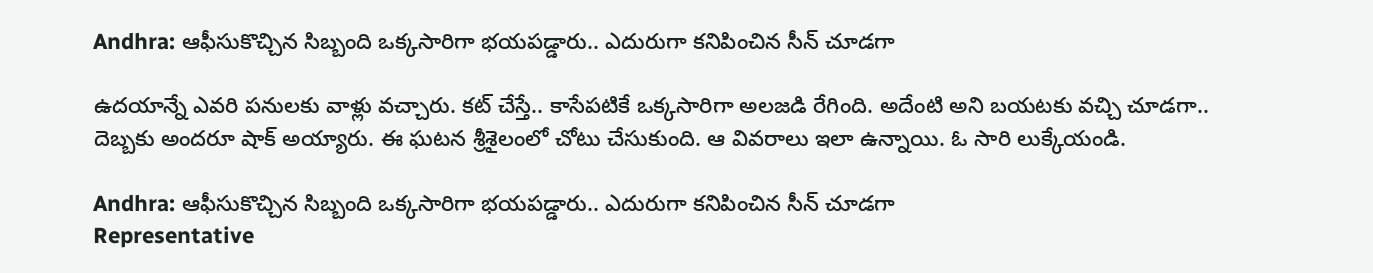Andhra: ఆఫీసుకొచ్చిన సిబ్బంది ఒక్కసారిగా భయపడ్డారు.. ఎదురుగా కనిపించిన సీన్ చూడగా

ఉదయాన్నే ఎవరి పనులకు వాళ్లు వచ్చారు. కట్ చేస్తే.. కాసేపటికే ఒక్కసారిగా అలజడి రేగింది. అదేంటి అని బయటకు వచ్చి చూడగా.. దెబ్బకు అందరూ షాక్ అయ్యారు. ఈ ఘటన శ్రీశైలంలో చోటు చేసుకుంది. ఆ వివరాలు ఇలా ఉన్నాయి. ఓ సారి లుక్కేయండి.

Andhra: ఆఫీసుకొచ్చిన సిబ్బంది ఒక్కసారిగా భయపడ్డారు.. ఎదురుగా కనిపించిన సీన్ చూడగా
Representative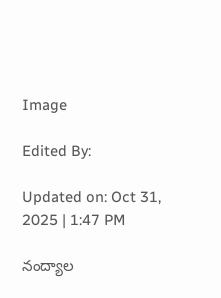Image

Edited By:

Updated on: Oct 31, 2025 | 1:47 PM

నంద్యాల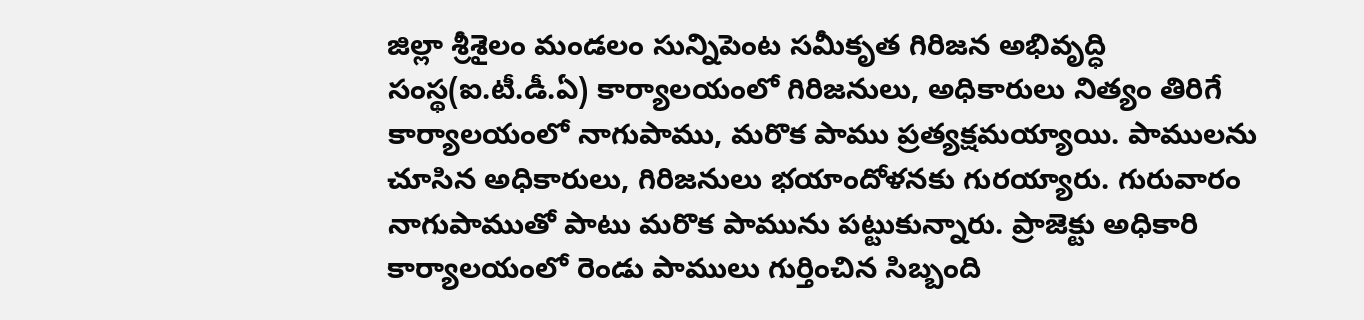జిల్లా శ్రీశైలం మండలం సున్నిపెంట సమీకృత గిరిజన అభివృద్ధి సంస్థ(ఐ.టీ.డీ.ఏ) కార్యాలయంలో గిరిజనులు, అధికారులు నిత్యం తిరిగే కార్యాలయంలో నాగుపాము, మరొక పాము ప్రత్యక్షమయ్యాయి. పాములను చూసిన అధికారులు, గిరిజనులు భయాందోళనకు గురయ్యారు. గురువారం నాగుపాముతో పాటు మరొక పామును పట్టుకున్నారు. ప్రాజెక్టు అధికారి కార్యాలయంలో రెండు పాములు గుర్తించిన సిబ్బంది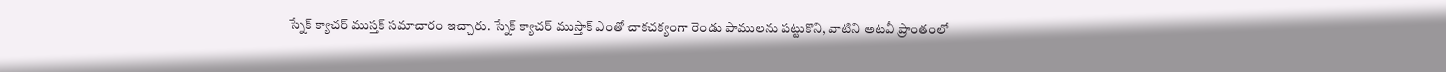స్నేక్ క్యాచర్ ముస్తక్ సమాచారం ఇచ్చారు. స్నేక్ క్యాచర్ ముస్తాక్ ఎంతో చాకచక్యంగా రెండు పాములను పట్టుకొని, వాటిని అటవీ ప్రాంతంలో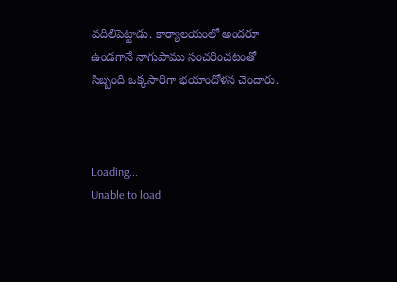వదిలిపెట్టాడు. కార్యాలయంలో అందరూ ఉండగానే నాగుపాము సంచరించటంతో సిబ్బంది ఒక్కసారిగా భయాందోళన చెందారు.



Loading...
Unable to load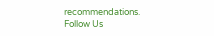recommendations.
Follow Us